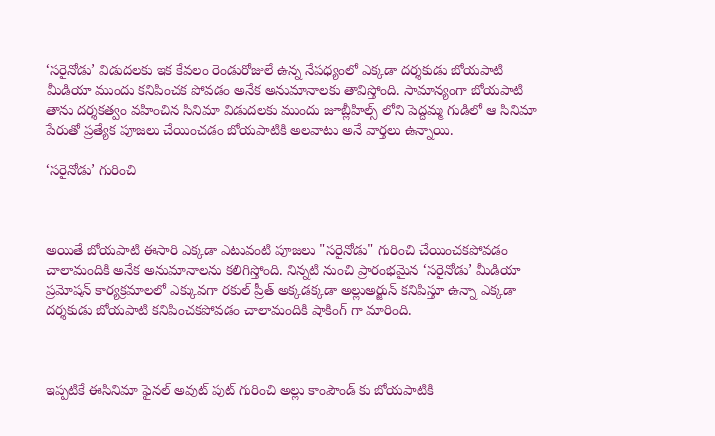‘సరైనోడు’ విడుదలకు ఇక కేవలం రెండురోజులే ఉన్న నేపధ్యంలో ఎక్కడా దర్శకుడు బోయపాటి మీడియా ముందు కనిపించక పోవడం అనేక అనుమానాలకు తావిస్తోంది. సామాన్యంగా బోయపాటి తాను దర్శకత్వం వహించిన సినిమా విడుదలకు ముందు జూబ్లీహిల్స్ లోని పెద్దమ్మ గుడిలో ఆ సినిమా పేరుతో ప్రత్యేక పూజలు చేయించడం బోయపాటికి అలవాటు అనే వార్తలు ఉన్నాయి.

‘సరైనోడు’ గురించి



అయితే బోయపాటి ఈసారి ఎక్కడా ఎటువంటి పూజలు "సరైనోడు" గురించి చేయించకపోవడం చాలామందికి అనేక అనుమానాలను కలిగిస్తోంది. నిన్నటి నుంచి ప్రారంభమైన ‘సరైనోడు’ మీడియా ప్రమోషన్ కార్యక్రమాలలో ఎక్కువగా రకుల్ ప్రీత్ అక్కడక్కడా అల్లుఅర్జున్ కనిపిస్తూ ఉన్నా ఎక్కడా దర్శకుడు బోయపాటి కనిపించకపోవడం చాలామందికి షాకింగ్ గా మారింది.



ఇప్పటికే ఈసినిమా ఫైనల్ అవుట్ పుట్ గురించి అల్లు కాంపౌండ్ కు బోయపాటికి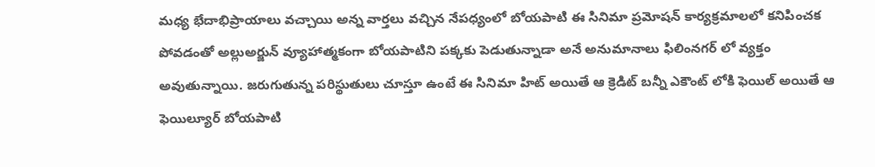మధ్య భేదాభిప్రాయాలు వచ్చాయి అన్న వార్తలు వచ్చిన నేపధ్యంలో బోయపాటి ఈ సినిమా ప్రమోషన్ కార్యక్రమాలలో కనిపించక పోవడంతో అల్లుఅర్జున్ వ్యూహాత్మకంగా బోయపాటిని పక్కకు పెడుతున్నాడా అనే అనుమానాలు ఫిలింనగర్ లో వ్యక్తం అవుతున్నాయి. జరుగుతున్న పరిస్థుతులు చూస్తూ ఉంటే ఈ సినిమా హిట్ అయితే ఆ క్రెడిట్ బన్నీ ఎకౌంట్ లోకి ఫెయిల్ అయితే ఆ ఫెయిల్యూర్ బోయపాటి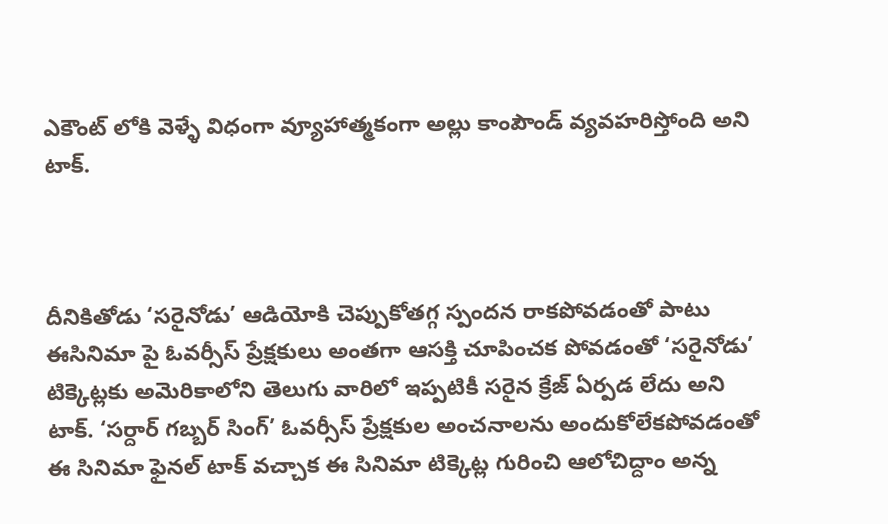ఎకౌంట్ లోకి వెళ్ళే విధంగా వ్యూహాత్మకంగా అల్లు కాంపౌండ్ వ్యవహరిస్తోంది అని టాక్.



దీనికితోడు ‘సరైనోడు’ ఆడియోకి చెప్పుకోతగ్గ స్పందన రాకపోవడంతో పాటు ఈసినిమా పై ఓవర్సీస్ ప్రేక్షకులు అంతగా ఆసక్తి చూపించక పోవడంతో ‘సరైనోడు’ టిక్కెట్లకు అమెరికాలోని తెలుగు వారిలో ఇప్పటికీ సరైన క్రేజ్ ఏర్పడ లేదు అని టాక్. ‘సర్దార్ గబ్బర్ సింగ్’ ఓవర్సీస్ ప్రేక్షకుల అంచనాలను అందుకోలేకపోవడంతో ఈ సినిమా ఫైనల్ టాక్ వచ్చాక ఈ సినిమా టిక్కెట్ల గురించి ఆలోచిద్దాం అన్న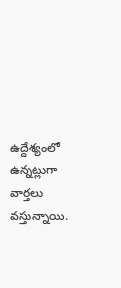ఉద్దేశ్యంలో ఉన్నట్లుగా వార్తలు వస్తున్నాయి.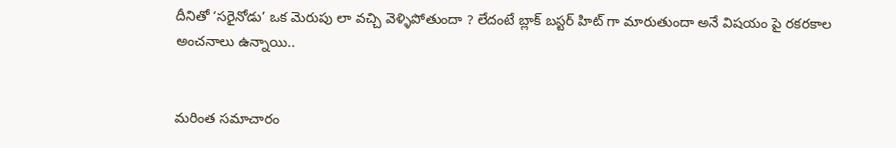దీనితో ‘సరైనోడు’ ఒక మెరుపు లా వచ్చి వెళ్ళిపోతుందా ? లేదంటే బ్లాక్ బస్టర్ హిట్ గా మారుతుందా అనే విషయం పై రకరకాల అంచనాలు ఉన్నాయి..


మరింత సమాచారం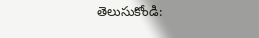తెలుసుకోండి: